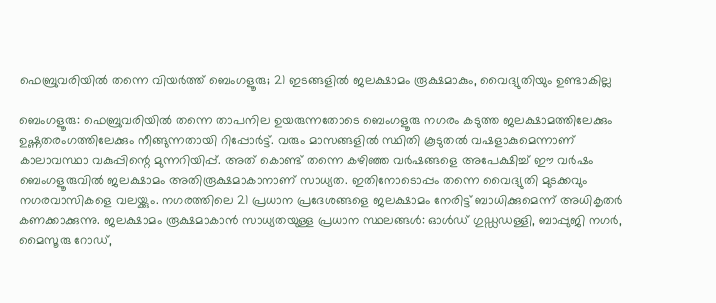ഫെബ്രുവരിയിൽ തന്നെ വിയർത്ത് ബെംഗളൂരു; 21 ഇടങ്ങളില്‍ ജലക്ഷാമം രൂക്ഷമാകും, വൈദ്യുതിയും ഉണ്ടാകില്ല

ബെംഗളൂരു: ഫെബ്രുവരിയിൽ തന്നെ താപനില ഉയരുന്നതോടെ ബെംഗളൂരു നഗരം കടുത്ത ജലക്ഷാമത്തിലേക്കും ഉഷ്ണതരംഗത്തിലേക്കും നീങ്ങുന്നതായി റിപ്പോർട്ട്. വരും മാസങ്ങളിൽ സ്ഥിതി കൂടുതൽ വഷളാകുമെന്നാണ് കാലാവസ്ഥാ വകുപ്പിന്റെ മുന്നറിയിപ്പ്. അത് കൊണ്ട് തന്നെ കഴിഞ്ഞ വർഷങ്ങളെ അപേക്ഷിച്ച് ഈ വർഷം ബെംഗളൂരുവിൽ ജലക്ഷാമം അതിരൂക്ഷമാകാനാണ് സാധ്യത. ഇതിനോടൊപ്പം തന്നെ വൈദ്യുതി മുടക്കവും നഗരവാസികളെ വലയ്ക്കും. നഗരത്തിലെ 21 പ്രധാന പ്രദേശങ്ങളെ ജലക്ഷാമം നേരിട്ട് ബാധിക്കുമെന്ന് അധികൃതർ കണക്കാക്കുന്നു. ജലക്ഷാമം രൂക്ഷമാകാൻ സാധ്യതയുള്ള പ്രധാന സ്ഥലങ്ങൾ: ഓൾഡ് ഗുഡ്ഡഡള്ളി, ബാപ്പുജി നഗർ, മൈസൂരു റോഡ്,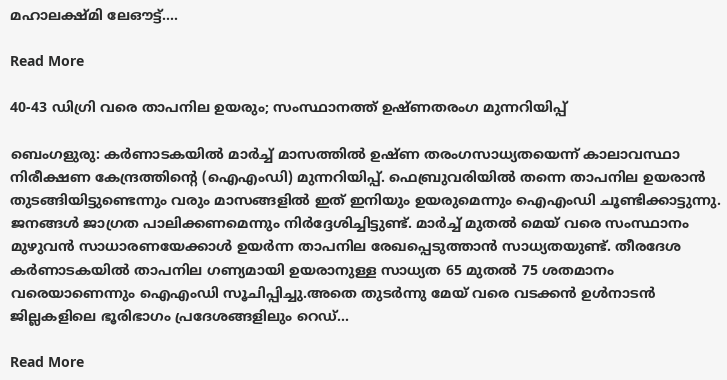മഹാലക്ഷ്മി ലേഔട്ട്.…

Read More

40-43 ഡിഗ്രി വരെ താപനില ഉയരും; സംസ്ഥാനത്ത് ഉഷ്ണതരംഗ മുന്നറിയിപ്പ്

ബെംഗളുരു: കര്‍ണാടകയില്‍ മാർച്ച് മാസത്തില്‍ ഉഷ്‌ണ തരംഗസാധ്യതയെന്ന് കാലാവസ്ഥാ നിരീക്ഷണ കേന്ദ്രത്തിന്റെ (ഐഎംഡി) മുന്നറിയിപ്പ്. ഫെബ്രുവരിയിൽ തന്നെ താപനില ഉയരാൻ തുടങ്ങിയിട്ടുണ്ടെന്നും വരും മാസങ്ങളിൽ ഇത് ഇനിയും ഉയരുമെന്നും ഐഎംഡി ചൂണ്ടിക്കാട്ടുന്നു. ജനങ്ങള്‍ ജാഗ്രത പാലിക്കണമെന്നും നിർദ്ദേശിച്ചിട്ടുണ്ട്. മാർച്ച് മുതൽ മെയ് വരെ സംസ്ഥാനം മുഴുവൻ സാധാരണയേക്കാൾ ഉയർന്ന താപനില രേഖപ്പെടുത്താൻ സാധ്യതയുണ്ട്. തീരദേശ കർണാടകയിൽ താപനില ഗണ്യമായി ഉയരാനുള്ള സാധ്യത 65 മുതൽ 75 ശതമാനം വരെയാണെന്നും ഐഎംഡി സൂചിപ്പിച്ചു.അതെ തുടര്‍ന്നു മേയ് വരെ വടക്കൻ ഉൾനാടൻ ജില്ലകളിലെ ഭൂരിഭാഗം പ്രദേശങ്ങളിലും റെഡ്…

Read More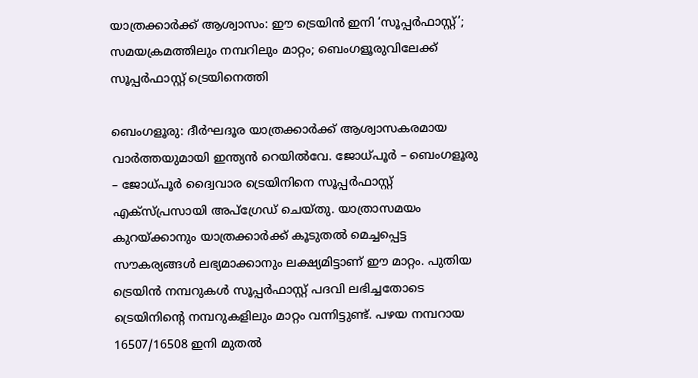യാത്രക്കാർക്ക് ആശ്വാസം: ഈ ട്രെയിൻ ഇനി ‘സൂപ്പർഫാസ്റ്റ്’; സമയക്രമത്തിലും നമ്പറിലും മാറ്റം; ബെംഗളൂരുവിലേക്ക് സൂപ്പര്‍ഫാസ്റ്റ് ട്രെയിനെത്തി

ബെംഗളൂരു: ദീർഘദൂര യാത്രക്കാർക്ക് ആശ്വാസകരമായ വാർത്തയുമായി ഇന്ത്യൻ റെയിൽവേ. ജോധ്പൂർ – ബെംഗളൂരു – ജോധ്പൂർ ദ്വൈവാര ട്രെയിനിനെ സൂപ്പർഫാസ്റ്റ് എക്‌സ്പ്രസായി അപ്‌ഗ്രേഡ് ചെയ്തു. യാത്രാസമയം കുറയ്ക്കാനും യാത്രക്കാർക്ക് കൂടുതൽ മെച്ചപ്പെട്ട സൗകര്യങ്ങൾ ലഭ്യമാക്കാനും ലക്ഷ്യമിട്ടാണ് ഈ മാറ്റം. പുതിയ ട്രെയിൻ നമ്പറുകൾ സൂപ്പർഫാസ്റ്റ് പദവി ലഭിച്ചതോടെ ട്രെയിനിന്റെ നമ്പറുകളിലും മാറ്റം വന്നിട്ടുണ്ട്. പഴയ നമ്പറായ 16507/16508 ഇനി മുതൽ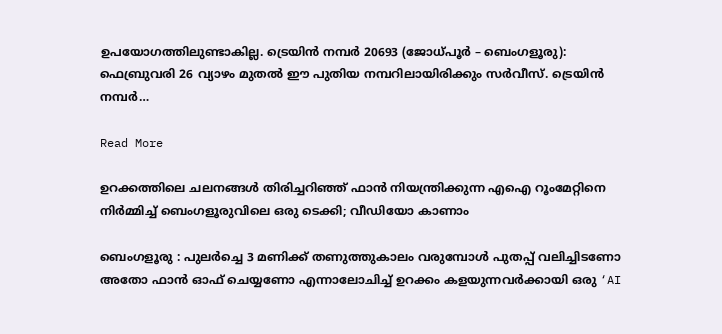ഉപയോഗത്തിലുണ്ടാകില്ല. ട്രെയിൻ നമ്പർ 20693 (ജോധ്പൂർ – ബെംഗളൂരു): ഫെബ്രുവരി 26 വ്യാഴം മുതൽ ഈ പുതിയ നമ്പറിലായിരിക്കും സർവീസ്. ട്രെയിൻ നമ്പർ…

Read More

ഉറക്കത്തിലെ ചലനങ്ങൾ തിരിച്ചറിഞ്ഞ് ഫാൻ നിയന്ത്രിക്കുന്ന എഐ റൂംമേറ്റിനെ നിർമ്മിച്ച് ബെംഗളൂരുവിലെ ഒരു ടെക്കി; വീഡിയോ കാണാം

ബെംഗളൂരു : പുലർച്ചെ 3 മണിക്ക് തണുത്തുകാലം വരുമ്പോൾ പുതപ്പ് വലിച്ചിടണോ അതോ ഫാൻ ഓഫ് ചെയ്യണോ എന്നാലോചിച്ച് ഉറക്കം കളയുന്നവർക്കായി ഒരു ‘AI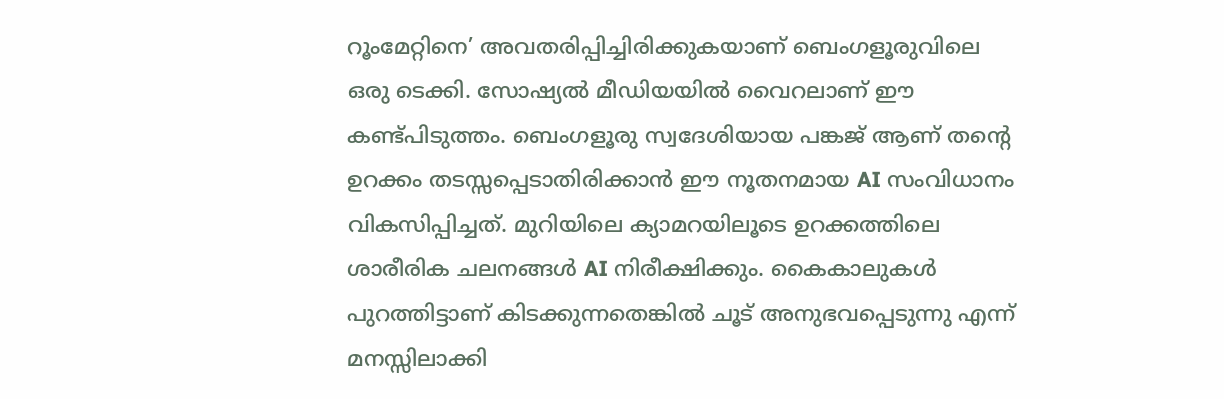റൂംമേറ്റിനെ’ അവതരിപ്പിച്ചിരിക്കുകയാണ് ബെംഗളൂരുവിലെ ഒരു ടെക്കി. സോഷ്യൽ മീഡിയയിൽ വൈറലാണ് ഈ കണ്ട്പിടുത്തം. ബെംഗളൂരു സ്വദേശിയായ പങ്കജ് ആണ് തന്റെ ഉറക്കം തടസ്സപ്പെടാതിരിക്കാൻ ഈ നൂതനമായ AI സംവിധാനം വികസിപ്പിച്ചത്. മുറിയിലെ ക്യാമറയിലൂടെ ഉറക്കത്തിലെ ശാരീരിക ചലനങ്ങൾ AI നിരീക്ഷിക്കും. കൈകാലുകൾ പുറത്തിട്ടാണ് കിടക്കുന്നതെങ്കിൽ ചൂട് അനുഭവപ്പെടുന്നു എന്ന് മനസ്സിലാക്കി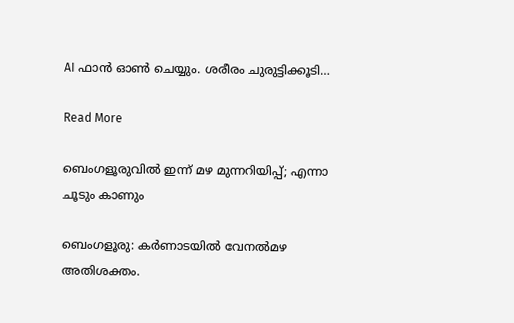AI ഫാൻ ഓൺ ചെയ്യും. ശരീരം ചുരുട്ടിക്കൂടി…

Read More

ബെംഗളൂരുവില്‍ ഇന്ന് മഴ മുന്നറിയിപ്പ്; എന്നാ ചൂടും കാണും

ബെംഗളൂരു: കര്‍ണാടയില്‍ വേനല്‍മഴ അതിശക്തം.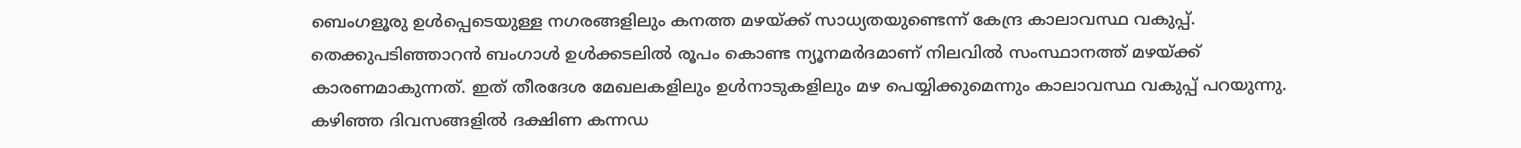ബെംഗളൂരു ഉള്‍പ്പെടെയുള്ള നഗരങ്ങളിലും കനത്ത മഴയ്ക്ക് സാധ്യതയുണ്ടെന്ന് കേന്ദ്ര കാലാവസ്ഥ വകുപ്പ്. തെക്കുപടിഞ്ഞാറന്‍ ബംഗാള്‍ ഉള്‍ക്കടലില്‍ രൂപം കൊണ്ട ന്യൂനമര്‍ദമാണ് നിലവില്‍ സംസ്ഥാനത്ത് മഴയ്ക്ക് കാരണമാകുന്നത്. ഇത് തീരദേശ മേഖലകളിലും ഉള്‍നാടുകളിലും മഴ പെയ്യിക്കുമെന്നും കാലാവസ്ഥ വകുപ്പ് പറയുന്നു. കഴിഞ്ഞ ദിവസങ്ങളില്‍ ദക്ഷിണ കന്നഡ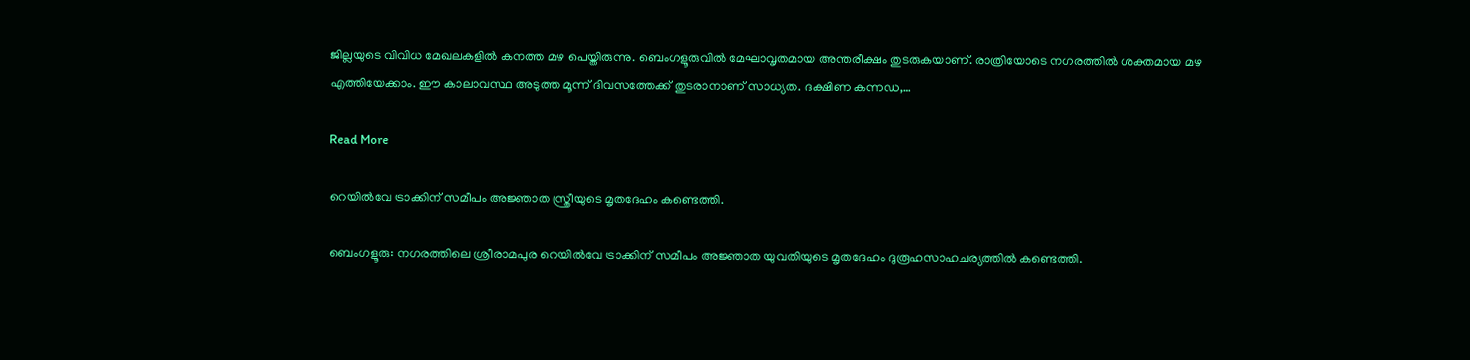ജില്ലയുടെ വിവിധ മേഖലകളില്‍ കനത്ത മഴ പെയ്തിരുന്നു. ബെംഗളൂരുവില്‍ മേഘാവൃതമായ അന്തരീക്ഷം തുടരുകയാണ്. രാത്രിയോടെ നഗരത്തില്‍ ശക്തമായ മഴ എത്തിയേക്കാം. ഈ കാലാവസ്ഥ അടുത്ത മൂന്ന് ദിവസത്തേക്ക് തുടരാനാണ് സാധ്യത. ദക്ഷിണ കന്നഡ,…

Read More

റെയിൽവേ ട്രാക്കിന് സമീപം അജ്ഞാത സ്ത്രീയുടെ മൃതദേഹം കണ്ടെത്തി.

ബെംഗളൂരു: നഗരത്തിലെ ശ്രീരാമപുര റെയിൽവേ ട്രാക്കിന് സമീപം അജ്ഞാത യുവതിയുടെ മൃതദേഹം ദുരൂഹസാഹചര്യത്തിൽ കണ്ടെത്തി.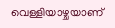വെള്ളിയാഴ്ചയാണ്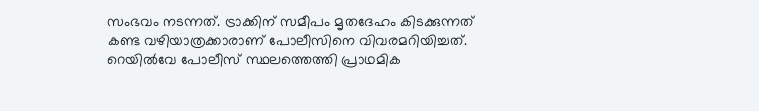സംഭവം നടന്നത്. ട്രാക്കിന് സമീപം മൃതദേഹം കിടക്കുന്നത് കണ്ട വഴിയാത്രക്കാരാണ് പോലീസിനെ വിവരമറിയിച്ചത്. റെയിൽവേ പോലീസ് സ്ഥലത്തെത്തി പ്രാഥമിക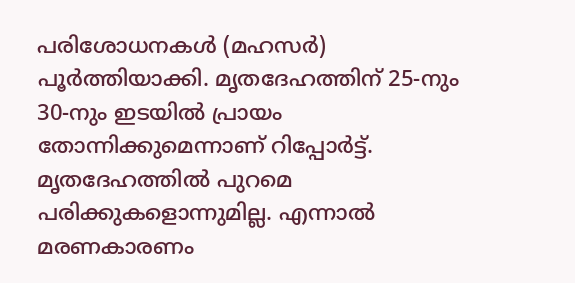പരിശോധനകൾ (മഹസർ) പൂർത്തിയാക്കി. മൃതദേഹത്തിന് 25-നും 30-നും ഇടയിൽ പ്രായം തോന്നിക്കുമെന്നാണ് റിപ്പോർട്ട്. മൃതദേഹത്തിൽ പുറമെ പരിക്കുകളൊന്നുമില്ല. എന്നാൽ മരണകാരണം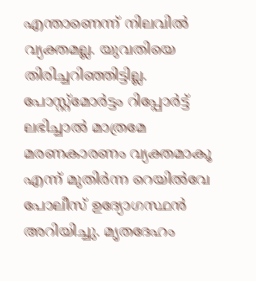എന്താണെന്ന് നിലവിൽ വ്യക്തമല്ല. യുവതിയെ തിരിച്ചറിഞ്ഞിട്ടില്ല. പോസ്റ്റ്‌മോർട്ടം റിപ്പോർട്ട് ലഭിച്ചാൽ മാത്രമേ മരണകാരണം വ്യക്തമാകൂ എന്ന് മുതിർന്ന റെയിൽവേ പോലീസ് ഉദ്യോഗസ്ഥൻ അറിയിച്ചു. മൃതദേഹം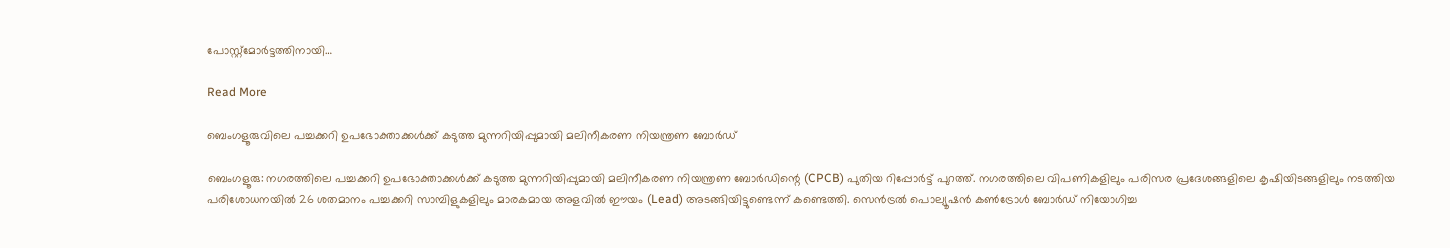പോസ്റ്റ്‌മോർട്ടത്തിനായി…

Read More

ബെംഗളൂരുവിലെ പച്ചക്കറി ഉപഭോക്താക്കൾക്ക് കടുത്ത മുന്നറിയിപ്പുമായി മലിനീകരണ നിയന്ത്രണ ബോർ‍ഡ്

ബെംഗളൂരു: നഗരത്തിലെ പച്ചക്കറി ഉപഭോക്താക്കൾക്ക് കടുത്ത മുന്നറിയിപ്പുമായി മലിനീകരണ നിയന്ത്രണ ബോർഡിന്റെ (CPCB) പുതിയ റിപ്പോർട്ട് പുറത്ത്. നഗരത്തിലെ വിപണികളിലും പരിസര പ്രദേശങ്ങളിലെ കൃഷിയിടങ്ങളിലും നടത്തിയ പരിശോധനയിൽ 26 ശതമാനം പച്ചക്കറി സാമ്പിളുകളിലും മാരകമായ അളവിൽ ഈയം (Lead) അടങ്ങിയിട്ടുണ്ടെന്ന് കണ്ടെത്തി. സെൻട്രൽ പൊല്യൂഷൻ കൺട്രോൾ ബോർഡ് നിയോഗിച്ച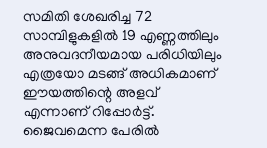സമിതി ശേഖരിച്ച 72 സാമ്പിളുകളിൽ 19 എണ്ണത്തിലും അനുവദനീയമായ പരിധിയിലും എത്രയോ മടങ്ങ് അധികമാണ് ഈയത്തിന്റെ അളവ് എന്നാണ് റിപ്പോർട്ട്. ജൈവമെന്ന പേരിൽ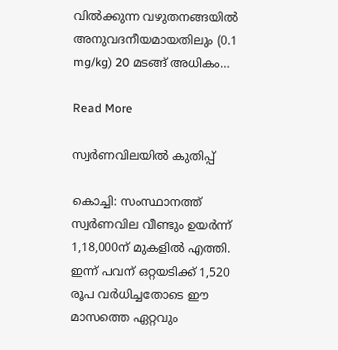വിൽക്കുന്ന വഴുതനങ്ങയിൽ അനുവദനീയമായതിലും (0.1 mg/kg) 20 മടങ്ങ് അധികം…

Read More

സ്വര്‍ണവിലയിൽ കുതിപ്പ്

കൊച്ചി: സംസ്ഥാനത്ത് സ്വര്‍ണവില വീണ്ടും ഉയര്‍ന്ന് 1,18,000ന് മുകളില്‍ എത്തി. ഇന്ന് പവന് ഒറ്റയടിക്ക് 1,520 രൂപ വര്‍ധിച്ചതോടെ ഈ മാസത്തെ ഏറ്റവും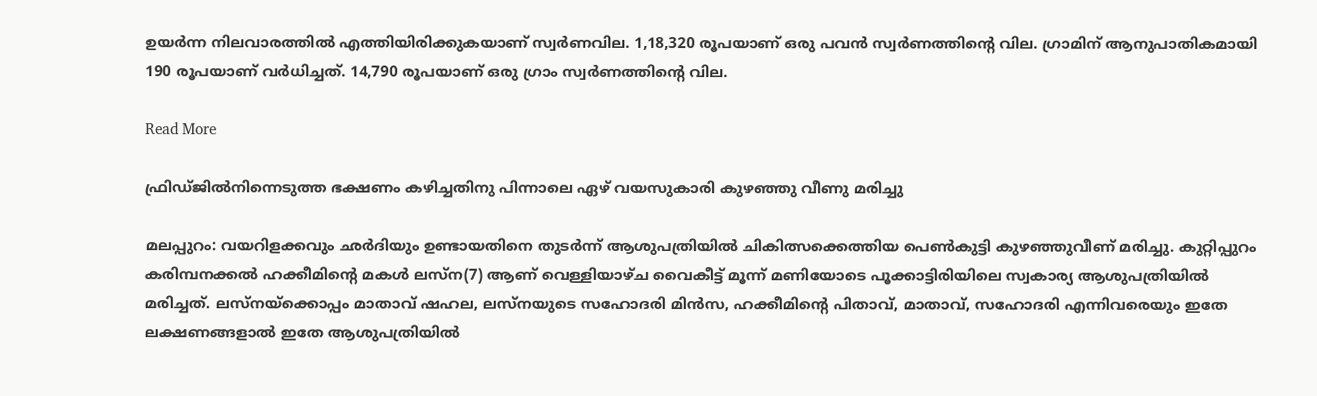ഉയര്‍ന്ന നിലവാരത്തില്‍ എത്തിയിരിക്കുകയാണ് സ്വര്‍ണവില. 1,18,320 രൂപയാണ് ഒരു പവന്‍ സ്വര്‍ണത്തിന്റെ വില. ഗ്രാമിന് ആനുപാതികമായി 190 രൂപയാണ് വര്‍ധിച്ചത്. 14,790 രൂപയാണ് ഒരു ഗ്രാം സ്വര്‍ണത്തിന്റെ വില.

Read More

ഫ്രിഡ്ജില്‍നിന്നെടുത്ത ഭക്ഷണം കഴിച്ചതിനു പിന്നാലെ ഏഴ് വയസുകാരി കുഴഞ്ഞു വീണു മരിച്ചു

മലപ്പുറം: വയറിളക്കവും ഛര്‍ദിയും ഉണ്ടായതിനെ തുടര്‍ന്ന് ആശുപത്രിയില്‍ ചികിത്സക്കെത്തിയ പെണ്‍കുട്ടി കുഴഞ്ഞുവീണ് മരിച്ചു. കുറ്റിപ്പുറം കരിമ്പനക്കല്‍ ഹക്കീമിന്റെ മകള്‍ ലസ്ന(7) ആണ് വെള്ളിയാഴ്ച വൈകീട്ട് മൂന്ന് മണിയോടെ പൂക്കാട്ടിരിയിലെ സ്വകാര്യ ആശുപത്രിയില്‍ മരിച്ചത്. ലസ്നയ്ക്കൊപ്പം മാതാവ് ഷഹല, ലസ്നയുടെ സഹോദരി മിന്‍സ, ഹക്കീമിന്റെ പിതാവ്, മാതാവ്, സഹോദരി എന്നിവരെയും ഇതേ ലക്ഷണങ്ങളാല്‍ ഇതേ ആശുപത്രിയില്‍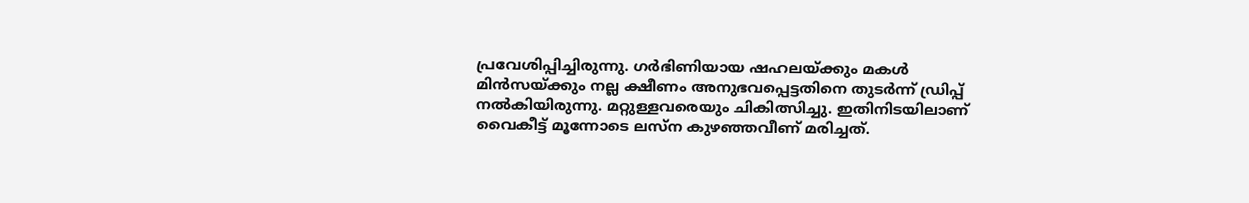പ്രവേശിപ്പിച്ചിരുന്നു. ഗര്‍ഭിണിയായ ഷഹലയ്ക്കും മകള്‍ മിന്‍സയ്ക്കും നല്ല ക്ഷീണം അനുഭവപ്പെട്ടതിനെ തുടര്‍ന്ന് ഡ്രിപ്പ് നല്‍കിയിരുന്നു. മറ്റുള്ളവരെയും ചികിത്സിച്ചു. ഇതിനിടയിലാണ് വൈകീട്ട് മൂന്നോടെ ലസ്ന കുഴഞ്ഞവീണ് മരിച്ചത്.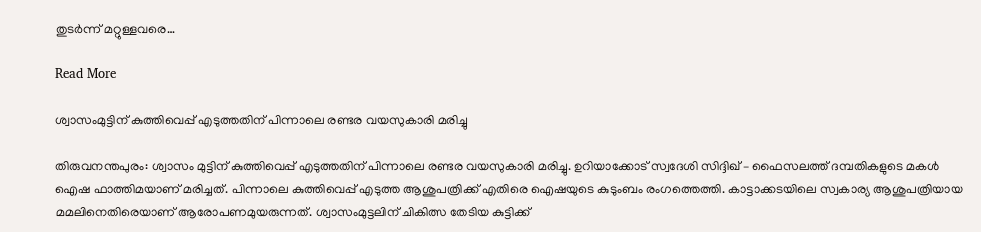തുടര്‍ന്ന് മറ്റുള്ളവരെ…

Read More

ശ്വാസംമുട്ടിന് കുത്തിവെപ്പ് എടുത്തതിന് പിന്നാലെ രണ്ടര വയസുകാരി മരിച്ചു

തിരുവനന്തപുരം: ശ്വാസം മുട്ടിന് കുത്തിവെപ്പ് എടുത്തതിന് പിന്നാലെ രണ്ടര വയസുകാരി മരിച്ചു. ഉറിയാക്കോട് സ്വദേശി സിദ്ദിഖ് – ഫൈസലത്ത് ദമ്പതികളുടെ മകൾ ഐഷ ഫാത്തിമയാണ് മരിച്ചത്. പിന്നാലെ കുത്തിവെപ്പ് എടുത്ത ആശുപത്രിക്ക് എതിരെ ഐഷയുടെ കുടുംബം രംഗത്തെത്തി. കാട്ടാക്കടയിലെ സ്വകാര്യ ആശുപത്രിയായ മമലിനെതിരെയാണ് ആരോപണമുയരുന്നത്. ശ്വാസംമുട്ടലിന് ചികിത്സ തേടിയ കുട്ടിക്ക്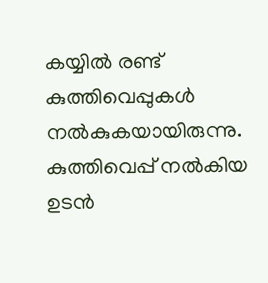കയ്യിൽ രണ്ട് കുത്തിവെപ്പുകൾ നൽകുകയായിരുന്നു. കുത്തിവെപ്പ് നൽകിയ ഉടൻ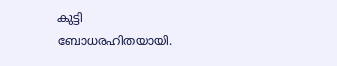കുട്ടി ബോധരഹിതയായി.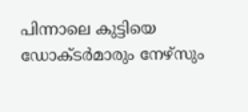പിന്നാലെ കുട്ടിയെ ഡോക്ടർമാരും നേഴ്സും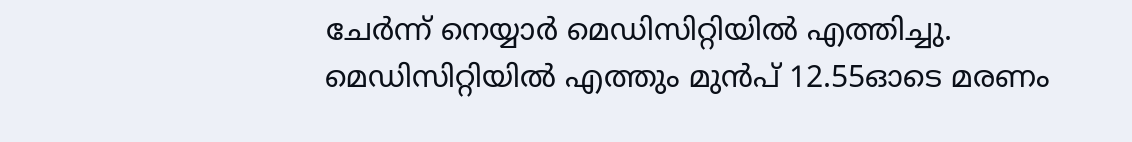ചേർന്ന് നെയ്യാർ മെഡിസിറ്റിയിൽ എത്തിച്ചു. മെഡിസിറ്റിയിൽ എത്തും മുൻപ് 12.55ഓടെ മരണം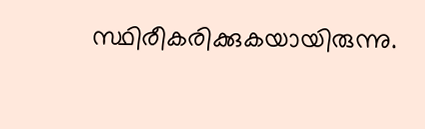സ്ഥിരീകരിക്കുകയായിരുന്നു.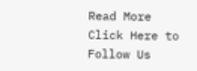Read More
Click Here to Follow Us